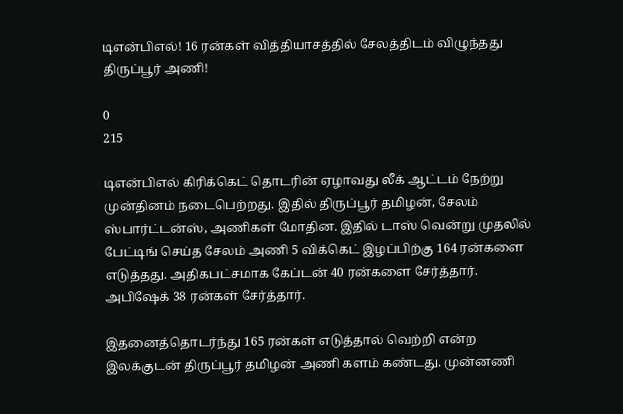டிஎன்பிஎல்! 16 ரன்கள் வித்தியாசத்தில் சேலத்திடம் விழுந்தது திருப்பூர் அணி!

0
215

டிஎன்பிஎல் கிரிக்கெட் தொடரின் ஏழாவது லீக் ஆட்டம் நேற்று முன்தினம் நடைபெற்றது. இதில் திருப்பூர் தமிழன், சேலம் ஸ்பார்ட்டன்ஸ், அணிகள் மோதின. இதில் டாஸ் வென்று முதலில் பேட்டிங் செய்த சேலம் அணி 5 விக்கெட் இழப்பிற்கு 164 ரன்களை எடுத்தது. அதிகபட்சமாக கேப்டன் 40 ரன்களை சேர்த்தார். அபிஷேக் 38 ரன்கள் சேர்த்தார்.

இதனைத்தொடர்ந்து 165 ரன்கள் எடுத்தால் வெற்றி என்ற இலக்குடன் திருப்பூர் தமிழன் அணி களம் கண்டது. முன்னணி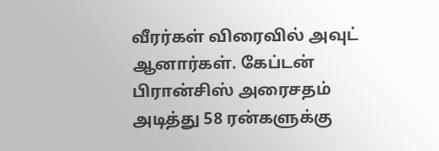வீரர்கள் விரைவில் அவுட் ஆனார்கள். கேப்டன் பிரான்சிஸ் அரைசதம் அடித்து 58 ரன்களுக்கு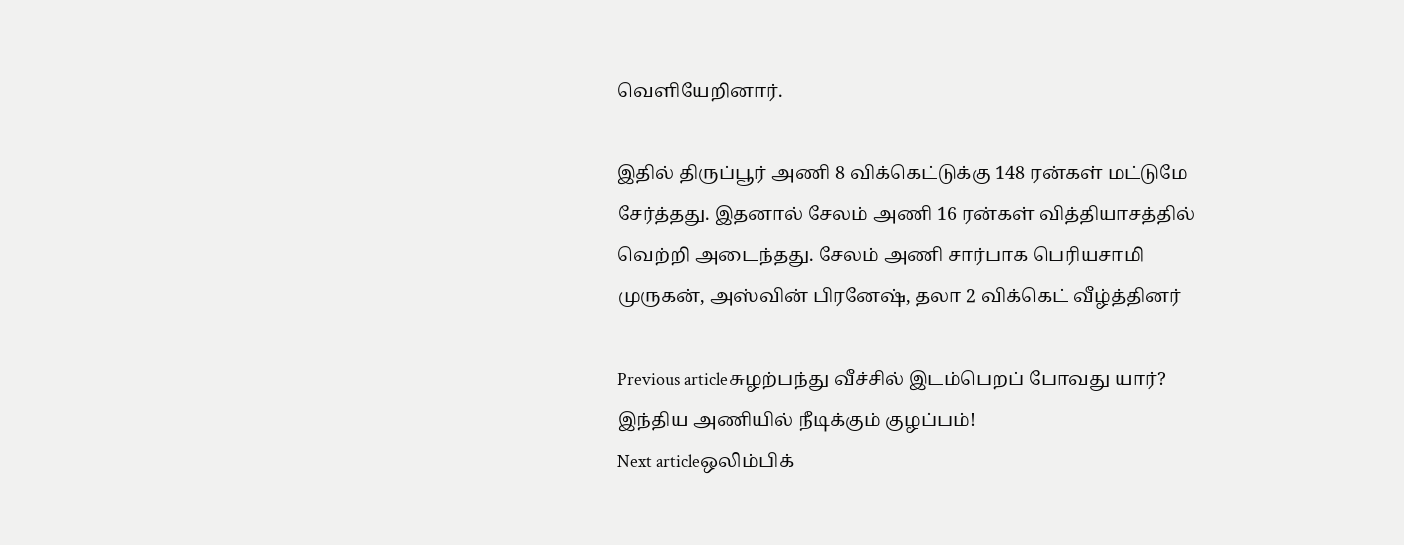வெளியேறினார்.

இதில் திருப்பூர் அணி 8 விக்கெட்டுக்கு 148 ரன்கள் மட்டுமே சேர்த்தது. இதனால் சேலம் அணி 16 ரன்கள் வித்தியாசத்தில் வெற்றி அடைந்தது. சேலம் அணி சார்பாக பெரியசாமி முருகன், அஸ்வின் பிரனேஷ், தலா 2 விக்கெட் வீழ்த்தினர்

Previous articleசுழற்பந்து வீச்சில் இடம்பெறப் போவது யார்? இந்திய அணியில் நீடிக்கும் குழப்பம்!
Next articleஒலிம்பிக்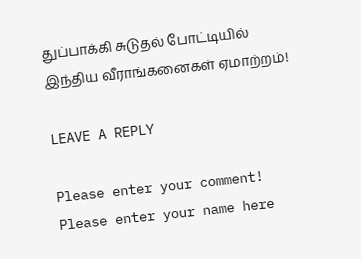துப்பாக்கி சுடுதல் போட்டியில் இந்திய வீராங்கனைகள் ஏமாற்றம்!

LEAVE A REPLY

Please enter your comment!
Please enter your name here